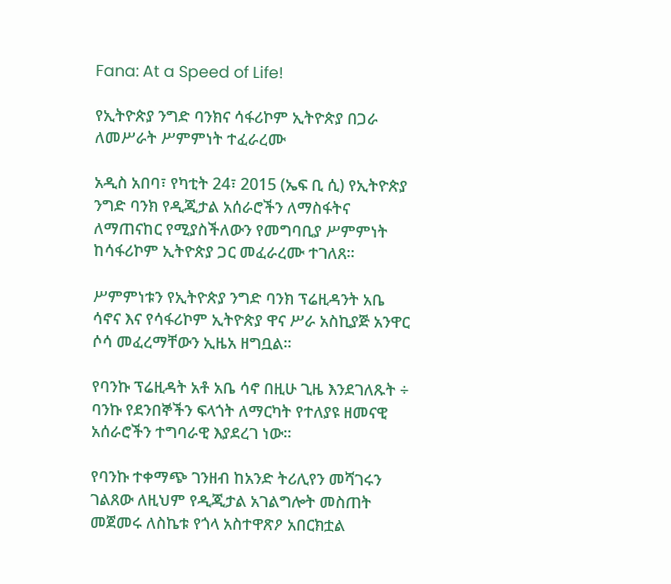Fana: At a Speed of Life!

የኢትዮጵያ ንግድ ባንክና ሳፋሪኮም ኢትዮጵያ በጋራ ለመሥራት ሥምምነት ተፈራረሙ

አዲስ አበባ፣ የካቲት 24፣ 2015 (ኤፍ ቢ ሲ) የኢትዮጵያ ንግድ ባንክ የዲጂታል አሰራሮችን ለማስፋትና ለማጠናከር የሚያስችለውን የመግባቢያ ሥምምነት ከሳፋሪኮም ኢትዮጵያ ጋር መፈራረሙ ተገለጸ።

ሥምምነቱን የኢትዮጵያ ንግድ ባንክ ፕሬዚዳንት አቤ ሳኖና እና የሳፋሪኮም ኢትዮጵያ ዋና ሥራ አስኪያጅ አንዋር ሶሳ መፈረማቸውን ኢዜአ ዘግቧል፡፡

የባንኩ ፕሬዚዳት አቶ አቤ ሳኖ በዚሁ ጊዜ እንደገለጹት ÷ ባንኩ የደንበኞችን ፍላጎት ለማርካት የተለያዩ ዘመናዊ አሰራሮችን ተግባራዊ እያደረገ ነው።

የባንኩ ተቀማጭ ገንዘብ ከአንድ ትሪሊየን መሻገሩን ገልጸው ለዚህም የዲጂታል አገልግሎት መስጠት መጀመሩ ለስኬቱ የጎላ አስተዋጽዖ አበርክቷል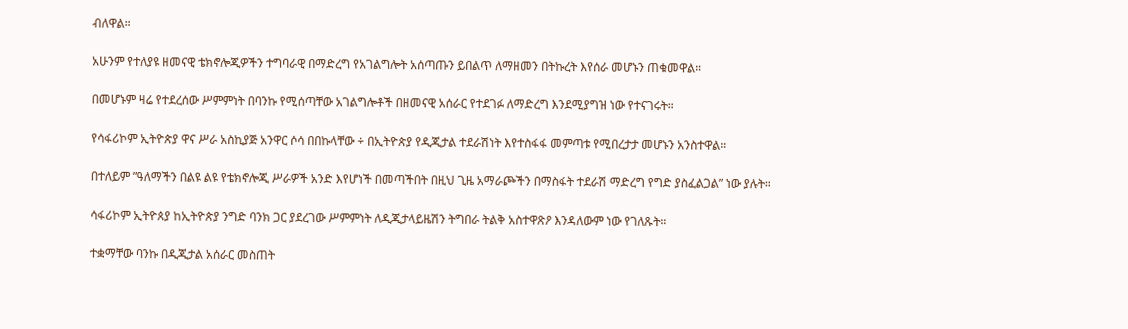ብለዋል።

አሁንም የተለያዩ ዘመናዊ ቴክኖሎጂዎችን ተግባራዊ በማድረግ የአገልግሎት አሰጣጡን ይበልጥ ለማዘመን በትኩረት እየሰራ መሆኑን ጠቁመዋል።

በመሆኑም ዛሬ የተደረሰው ሥምምነት በባንኩ የሚሰጣቸው አገልግሎቶች በዘመናዊ አሰራር የተደገፉ ለማድረግ እንደሚያግዝ ነው የተናገሩት።

የሳፋሪኮም ኢትዮጵያ ዋና ሥራ አስኪያጅ አንዋር ሶሳ በበኩላቸው ÷ በኢትዮጵያ የዲጂታል ተደራሽነት እየተስፋፋ መምጣቱ የሚበረታታ መሆኑን አንስተዋል።

በተለይም ”ዓለማችን በልዩ ልዩ የቴክኖሎጂ ሥራዎች አንድ እየሆነች በመጣችበት በዚህ ጊዜ አማራጮችን በማስፋት ተደራሽ ማድረግ የግድ ያስፈልጋል” ነው ያሉት።

ሳፋሪኮም ኢትዮጰያ ከኢትዮጵያ ንግድ ባንክ ጋር ያደረገው ሥምምነት ለዲጂታላይዜሽን ትግበራ ትልቅ አስተዋጽዖ እንዳለውም ነው የገለጹት።

ተቋማቸው ባንኩ በዲጂታል አሰራር መስጠት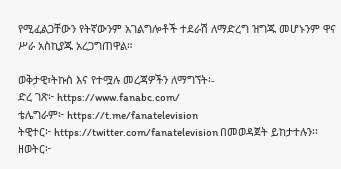የሚፈልጋቸውን የትኛውንም አገልግሎቶች ተደራሽ ለማድረግ ዝግጁ መሆኑንም ዋና ሥራ አስኪያጁ አረጋግጠዋል።

ወቅታዊ፣ትኩስ እና የተሟሉ መረጃዎችን ለማግኘት፡-
ድረ ገጽ፦ https://www.fanabc.com/
ቴሌግራም፦ https://t.me/fanatelevision
ትዊተር፦ https://twitter.com/fanatelevision በመወዳጀት ይከታተሉን፡፡
ዘወትር፦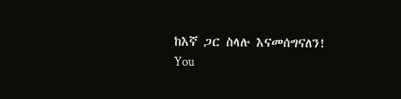ከእኛ ጋር ስላሉ እናመሰግናለን!
You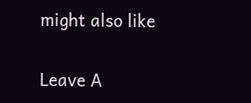might also like

Leave A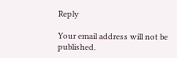Reply

Your email address will not be published.